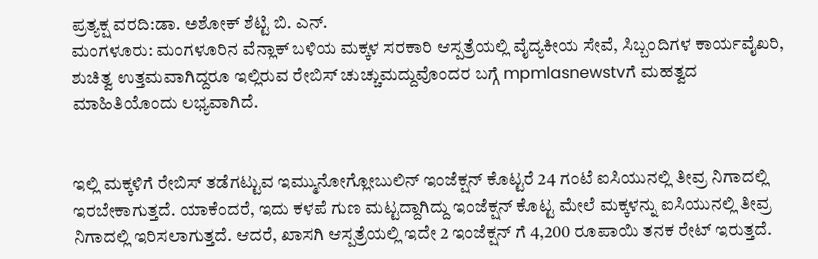ಪ್ರತ್ಯಕ್ಷ ವರದಿ:ಡಾ. ಅಶೋಕ್ ಶೆಟ್ಟಿ ಬಿ. ಎನ್.
ಮಂಗಳೂರು: ಮಂಗಳೂರಿನ ವೆನ್ಲಾಕ್ ಬಳಿಯ ಮಕ್ಕಳ ಸರಕಾರಿ ಆಸ್ಪತ್ರೆಯಲ್ಲಿ ವೈದ್ಯಕೀಯ ಸೇವೆ, ಸಿಬ್ಬಂದಿಗಳ ಕಾರ್ಯವೈಖರಿ, ಶುಚಿತ್ವ ಉತ್ತಮವಾಗಿದ್ದರೂ ಇಲ್ಲಿರುವ ರೇಬಿಸ್ ಚುಚ್ಚುಮದ್ದುವೊಂದರ ಬಗ್ಗೆ mpmlasnewstvಗೆ ಮಹತ್ವದ ಮಾಹಿತಿಯೊಂದು ಲಭ್ಯವಾಗಿದೆ.


ಇಲ್ಲಿ ಮಕ್ಕಳಿಗೆ ರೇಬಿಸ್ ತಡೆಗಟ್ಟುವ ಇಮ್ಮುನೋಗ್ಲೋಬುಲಿನ್ ಇಂಜೆಕ್ಷನ್ ಕೊಟ್ಟರೆ 24 ಗಂಟೆ ಐಸಿಯುನಲ್ಲಿ ತೀವ್ರ ನಿಗಾದಲ್ಲಿ ಇರಬೇಕಾಗುತ್ತದೆ. ಯಾಕೆಂದರೆ, ಇದು ಕಳಪೆ ಗುಣ ಮಟ್ಟದ್ದಾಗಿದ್ದು ಇಂಜೆಕ್ಷನ್ ಕೊಟ್ಟ ಮೇಲೆ ಮಕ್ಕಳನ್ನು ಐಸಿಯುನಲ್ಲಿ ತೀವ್ರ ನಿಗಾದಲ್ಲಿ ಇರಿಸಲಾಗುತ್ತದೆ. ಆದರೆ, ಖಾಸಗಿ ಆಸ್ಪತ್ರೆಯಲ್ಲಿ ಇದೇ 2 ಇಂಜೆಕ್ಷನ್ ಗೆ 4,200 ರೂಪಾಯಿ ತನಕ ರೇಟ್ ಇರುತ್ತದೆ.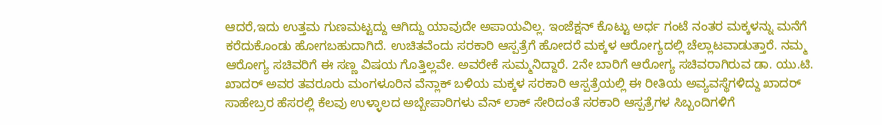ಆದರೆ,ಇದು ಉತ್ತಮ ಗುಣಮಟ್ಟದ್ದು ಆಗಿದ್ದು ಯಾವುದೇ ಅಪಾಯವಿಲ್ಲ. ಇಂಜೆಕ್ಷನ್ ಕೊಟ್ಟು ಅರ್ಧ ಗಂಟೆ ನಂತರ ಮಕ್ಕಳನ್ನು ಮನೆಗೆ ಕರೆದುಕೊಂಡು ಹೋಗಬಹುದಾಗಿದೆ. ಉಚಿತವೆಂದು ಸರಕಾರಿ ಆಸ್ಪತ್ರೆಗೆ ಹೋದರೆ ಮಕ್ಕಳ ಆರೋಗ್ಯದಲ್ಲಿ ಚೆಲ್ಲಾಟವಾಡುತ್ತಾರೆ. ನಮ್ಮ ಆರೋಗ್ಯ ಸಚಿವರಿಗೆ ಈ ಸಣ್ಣ ವಿಷಯ ಗೊತ್ತಿಲ್ಲವೇ. ಅವರೇಕೆ ಸುಮ್ಮನಿದ್ದಾರೆ. 2ನೇ ಬಾರಿಗೆ ಆರೋಗ್ಯ ಸಚಿವರಾಗಿರುವ ಡಾ. ಯು.ಟಿ. ಖಾದರ್ ಅವರ ತವರೂರು ಮಂಗಳೂರಿನ ವೆನ್ಲಾಕ್ ಬಳಿಯ ಮಕ್ಕಳ ಸರಕಾರಿ ಆಸ್ಪತ್ರೆಯಲ್ಲಿ ಈ ರೀತಿಯ ಅವ್ಯವಸ್ಥೆಗಳಿದ್ದು ಖಾದರ್ ಸಾಹೇಬ್ರರ ಹೆಸರಲ್ಲಿ ಕೆಲವು ಉಳ್ಳಾಲದ ಅಬ್ಬೇಪಾರಿಗಳು ವೆನ್ ಲಾಕ್ ಸೇರಿದಂತೆ ಸರಕಾರಿ ಆಸ್ಪತ್ರೆಗಳ ಸಿಬ್ಬಂದಿಗಳಿಗೆ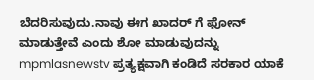ಬೆದರಿಸುವುದು.ನಾವು ಈಗ ಖಾದರ್ ಗೆ ಫೋನ್ ಮಾಡುತ್ತೇವೆ ಎಂದು ಶೋ ಮಾಡುವುದನ್ನು mpmlasnewstv ಪ್ರತ್ಯಕ್ಷವಾಗಿ ಕಂಡಿದೆ ಸರಕಾರ ಯಾಕೆ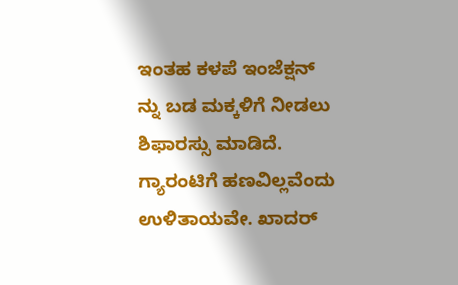ಇಂತಹ ಕಳಪೆ ಇಂಜೆಕ್ಷನ್ ನ್ನು ಬಡ ಮಕ್ಕಳಿಗೆ ನೀಡಲು ಶಿಫಾರಸ್ಸು ಮಾಡಿದೆ. ಗ್ಯಾರಂಟಿಗೆ ಹಣವಿಲ್ಲವೆಂದು ಉಳಿತಾಯವೇ. ಖಾದರ್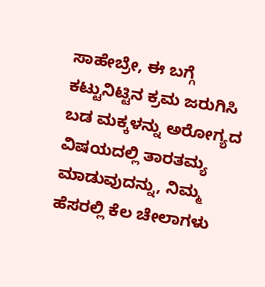ಸಾಹೇಬ್ರೇ, ಈ ಬಗ್ಗೆ ಕಟ್ಟುನಿಟ್ಟಿನ ಕ್ರಮ ಜರುಗಿಸಿ ಬಡ ಮಕ್ಕಳನ್ನು ಅರೋಗ್ಯದ ವಿಷಯದಲ್ಲಿ ತಾರತಮ್ಯ ಮಾಡುವುದನ್ನು, ನಿಮ್ಮ ಹೆಸರಲ್ಲಿ ಕೆಲ ಚೇಲಾಗಳು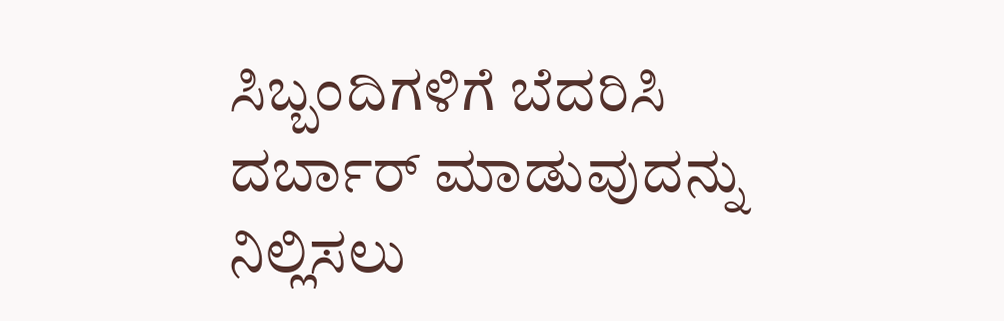ಸಿಬ್ಬಂದಿಗಳಿಗೆ ಬೆದರಿಸಿ ದರ್ಬಾರ್ ಮಾಡುವುದನ್ನು ನಿಲ್ಲಿಸಲು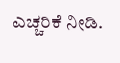ಎಚ್ಚರಿಕೆ ನೀಡಿ.